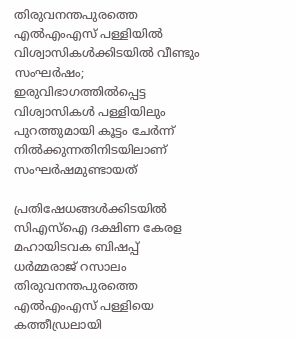തിരുവനന്തപുരത്തെ എൽഎംഎസ് പള്ളിയിൽ വിശ്വാസികൾക്കിടയിൽ വീണ്ടും സംഘർഷം; ഇരുവിഭാഗത്തിൽപ്പെട്ട വിശ്വാസികൾ പള്ളിയിലും പുറത്തുമായി കൂട്ടം ചേർന്ന് നിൽക്കുന്നതിനിടയിലാണ് സംഘർഷമുണ്ടായത്

പ്രതിഷേധങ്ങൾക്കിടയിൽ സിഎസ്ഐ ദക്ഷിണ കേരള മഹായിടവക ബിഷപ്പ് ധർമ്മരാജ് റസാലം തിരുവനന്തപുരത്തെ എൽഎംഎസ് പള്ളിയെ കത്തീഡ്രലായി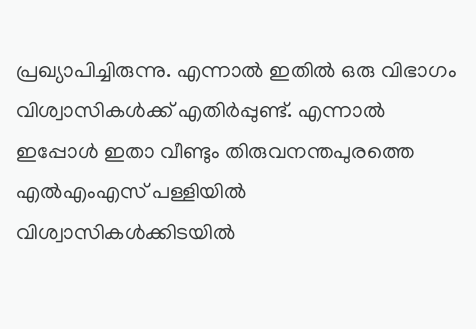പ്രഖ്യാപിച്ചിരുന്നു. എന്നാൽ ഇതിൽ ഒരു വിഭാഗം വിശ്വാസികൾക്ക് എതിർപ്പുണ്ട്. എന്നാൽ ഇപ്പോൾ ഇതാ വീണ്ടും തിരുവനന്തപുരത്തെ എൽഎംഎസ് പള്ളിയിൽ വിശ്വാസികൾക്കിടയിൽ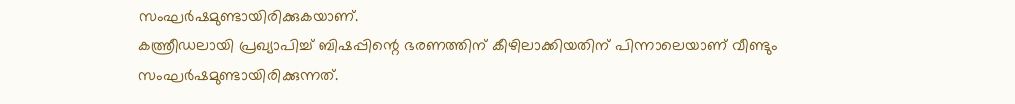സംഘർഷമുണ്ടായിരിക്കുകയാണ്.
കത്ത്രീഡലായി പ്രഖ്യാപിച്ച് ബിഷപ്പിന്റെ ഭരണത്തിന് കീഴിലാക്കിയതിന് പിന്നാലെയാണ് വീണ്ടും സംഘർഷമുണ്ടായിരിക്കുന്നത്.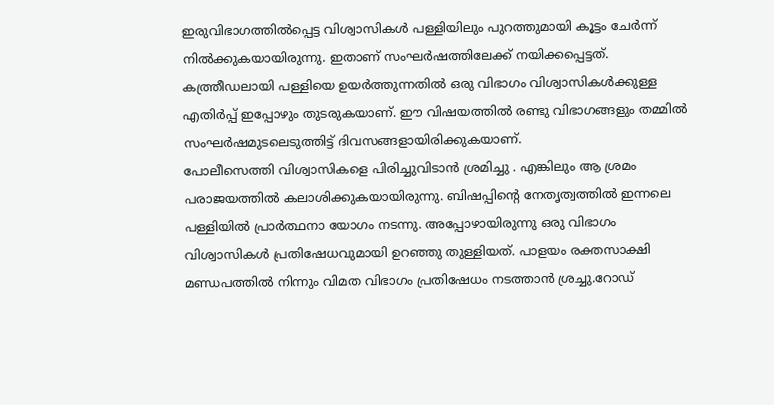ഇരുവിഭാഗത്തിൽപ്പെട്ട വിശ്വാസികൾ പള്ളിയിലും പുറത്തുമായി കൂട്ടം ചേർന്ന് നിൽക്കുകയായിരുന്നു. ഇതാണ് സംഘർഷത്തിലേക്ക് നയിക്കപ്പെട്ടത്. കത്ത്രീഡലായി പള്ളിയെ ഉയർത്തുന്നതിൽ ഒരു വിഭാഗം വിശ്വാസികൾക്കുള്ള എതിർപ്പ് ഇപ്പോഴും തുടരുകയാണ്. ഈ വിഷയത്തിൽ രണ്ടു വിഭാഗങ്ങളും തമ്മിൽ സംഘർഷമുടലെടുത്തിട്ട് ദിവസങ്ങളായിരിക്കുകയാണ്.
പോലീസെത്തി വിശ്വാസികളെ പിരിച്ചുവിടാൻ ശ്രമിച്ചു . എങ്കിലും ആ ശ്രമം പരാജയത്തിൽ കലാശിക്കുകയായിരുന്നു. ബിഷപ്പിന്റെ നേതൃത്വത്തിൽ ഇന്നലെ പള്ളിയിൽ പ്രാർത്ഥനാ യോഗം നടന്നു. അപ്പോഴായിരുന്നു ഒരു വിഭാഗം വിശ്വാസികൾ പ്രതിഷേധവുമായി ഉറഞ്ഞു തുള്ളിയത്. പാളയം രക്തസാക്ഷി മണ്ഡപത്തിൽ നിന്നും വിമത വിഭാഗം പ്രതിഷേധം നടത്താൻ ശ്രച്ചു.റോഡ്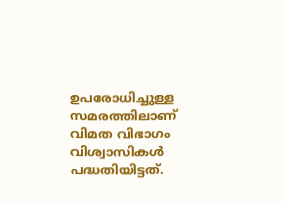ഉപരോധിച്ചുള്ള സമരത്തിലാണ് വിമത വിഭാഗം വിശ്വാസികൾ പദ്ധതിയിട്ടത്.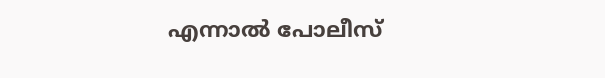എന്നാൽ പോലീസ്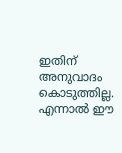ഇതിന് അനുവാദം കൊടുത്തില്ല. എന്നാൽ ഈ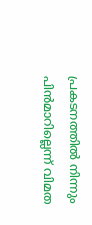പ്രകടനത്തിൽ നിന്നും പിൻമാറില്ലെന്ന് വിമത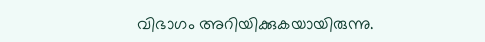വിഭാഗം അറിയിക്കുകയായിരുന്നു.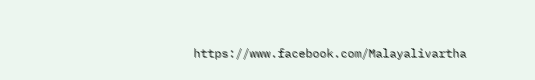https://www.facebook.com/Malayalivartha